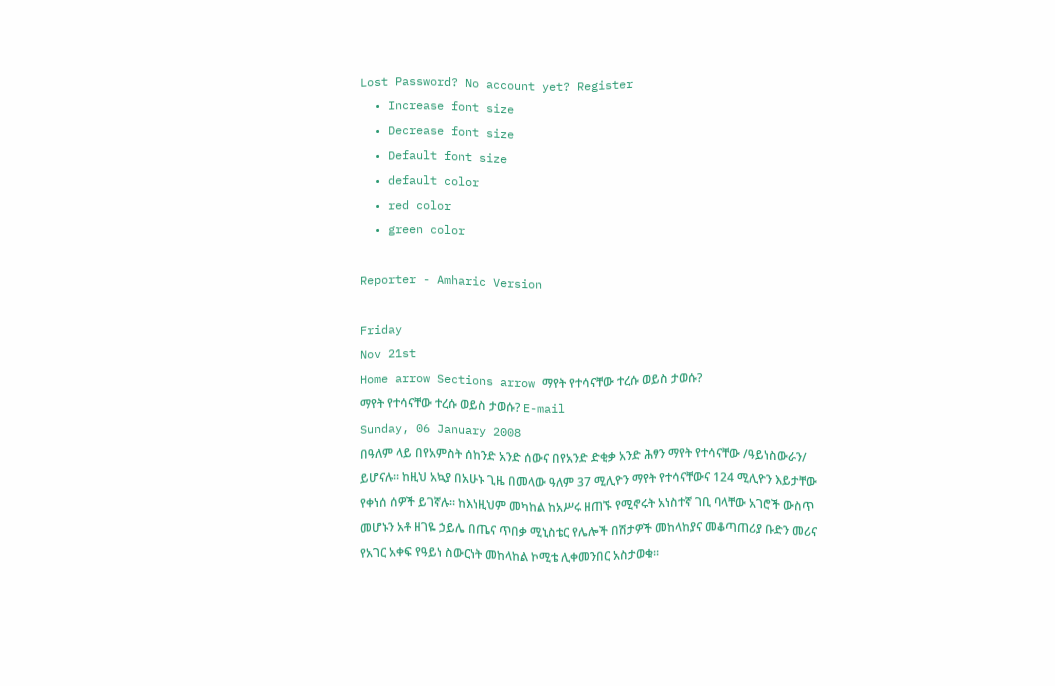Lost Password? No account yet? Register
  • Increase font size
  • Decrease font size
  • Default font size
  • default color
  • red color
  • green color

Reporter - Amharic Version

Friday
Nov 21st
Home arrow Sections arrow ማየት የተሳናቸው ተረሱ ወይስ ታወሱ?
ማየት የተሳናቸው ተረሱ ወይስ ታወሱ? E-mail
Sunday, 06 January 2008
በዓለም ላይ በየአምስት ሰከንድ አንድ ሰውና በየአንድ ድቂቃ አንድ ሕፃን ማየት የተሳናቸው /ዓይነስውራን/ ይሆናሉ፡፡ ከዚህ አኳያ በአሁኑ ጊዜ በመላው ዓለም 37 ሚሊዮን ማየት የተሳናቸውና 124 ሚሊዮን እይታቸው የቀነሰ ሰዎች ይገኛሉ፡፡ ከእነዚህም መካከል ከአሥሩ ዘጠኙ የሚኖሩት አነስተኛ ገቢ ባላቸው አገሮች ውስጥ መሆኑን አቶ ዘገዬ ኃይሌ በጤና ጥበቃ ሚኒስቴር የሌሎች በሽታዎች መከላከያና መቆጣጠሪያ ቡድን መሪና የአገር አቀፍ የዓይነ ስውርነት መከላከል ኮሚቴ ሊቀመንበር አስታወቁ፡፡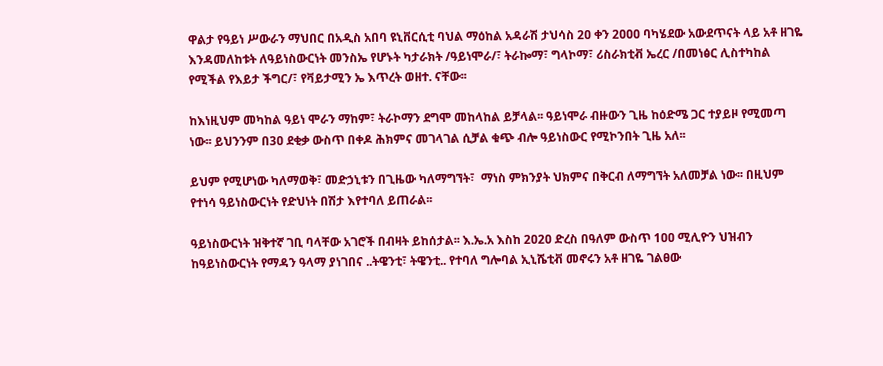ዋልታ የዓይነ ሥውራን ማህበር በአዲስ አበባ ዩኒቨርሲቲ ባህል ማዕከል አዳራሽ ታህሳስ 2ዐ ቀን 2ዐዐዐ ባካሄደው አውደጥናት ላይ አቶ ዘገዬ እንዳመለከቱት ለዓይነስውርነት መንስኤ የሆኑት ካታራክት /ዓይነሞራ/፣ ትራኰማ፣ ግላኮማ፣ ሪስራክቲቭ ኤረር /በመነፅር ሊስተካከል የሚችል የእይታ ችግር/፣ የቫይታሚን ኤ እጥረት ወዘተ. ናቸው፡፡

ከእነዚህም መካከል ዓይነ ሞራን ማከም፣ ትራኮማን ደግሞ መከላከል ይቻላል፡፡ ዓይነሞራ ብዙውን ጊዜ ከዕድሜ ጋር ተያይዞ የሚመጣ ነው፡፡ ይህንንም በ3ዐ ደቂቃ ውስጥ በቀዶ ሕክምና መገላገል ሲቻል ቁጭ ብሎ ዓይነስውር የሚኮንበት ጊዜ አለ፡፡

ይህም የሚሆነው ካለማወቅ፣ መድኃኒቱን በጊዜው ካለማግኘት፣  ማነስ ምክንያት ህክምና በቅርብ ለማግኘት አለመቻል ነው፡፡ በዚህም የተነሳ ዓይነስውርነት የድህነት በሽታ እየተባለ ይጠራል፡፡

ዓይነስውርነት ዝቅተኛ ገቢ ባላቸው አገሮች በብዛት ይከሰታል፡፡ እ.ኤ.አ እስከ 2ዐ2ዐ ድረስ በዓለም ውስጥ 1ዐዐ ሚሊዮን ህዝብን ከዓይነስውርነት የማዳን ዓላማ ያነገበና ..ትዌንቲ፣ ትዌንቲ.. የተባለ ግሎባል ኢኒሼቲቭ መኖሩን አቶ ዘገዬ ገልፀው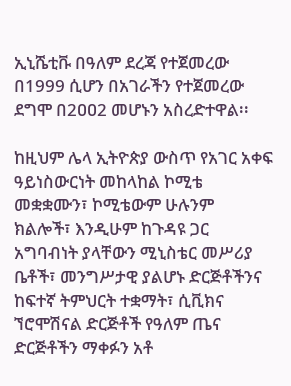ኢኒሼቲቩ በዓለም ደረጃ የተጀመረው በ1999 ሲሆን በአገራችን የተጀመረው ደግሞ በ2ዐዐ2 መሆኑን አስረድተዋል፡፡

ከዚህም ሌላ ኢትዮጵያ ውስጥ የአገር አቀፍ ዓይነስውርነት መከላከል ኮሚቴ መቋቋሙን፣ ኮሚቴውም ሁሉንም ክልሎች፣ እንዲሁም ከጉዳዩ ጋር አግባብነት ያላቸውን ሚኒስቴር መሥሪያ ቤቶች፣ መንግሥታዊ ያልሆኑ ድርጅቶችንና ከፍተኛ ትምህርት ተቋማት፣ ሲቪክና ኘሮሞሽናል ድርጅቶች የዓለም ጤና ድርጅቶችን ማቀፉን አቶ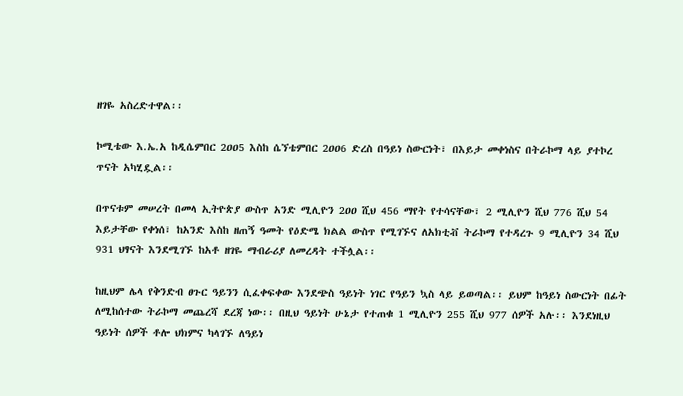ዘገዬ አስረድተዋል፡፡

ኮሚቴው እ.ኤ.አ ከዲሴምበር 2ዐዐ5 እስከ ሴኘቴምበር 2ዐዐ6 ድረስ በዓይነ ስውርነት፣ በእይታ መቀነስና በትራኮማ ላይ ያተኮረ ጥናት አካሂዷል፡፡

በጥናቱም መሠረት በመላ ኢትዮጵያ ውስጥ አንድ ሚሊዮን 2ዐዐ ሺህ 456 ማየት የተሳናቸው፣ 2 ሚሊዮን ሺህ 776 ሺህ 54 እይታቸው የቀነሰ፣ ከአንድ እስከ ዘጠኝ ዓመት የዕድሜ ክልል ውስጥ የሚገኙና ለአክቲቭ ትራኮማ የተዳረጉ 9 ሚሊዮን 34 ሺህ 931 ህፃናት እንደሚገኙ ከአቶ ዘገዬ ማብራሪያ ለመረዳት ተችሏል፡፡

ከዚህም ሌላ የቅንድብ ፀጉር ዓይንን ሲፈቀፍቀው እንደጭስ ዓይነት ነገር የዓይን ኳስ ላይ ይወጣል፡፡ ይህም ከዓይነ ስውርነት በፊት ለሚከሰተው ትራኮማ መጨረሻ ደረጃ ነው፡፡ በዚህ ዓይነት ሁኔታ የተጠቁ 1 ሚሊዮን 255 ሺህ 977 ሰዎች አሉ፡፡ እንደነዚህ ዓይነት ሰዎች ቶሎ ህክምና ካላገኙ ለዓይነ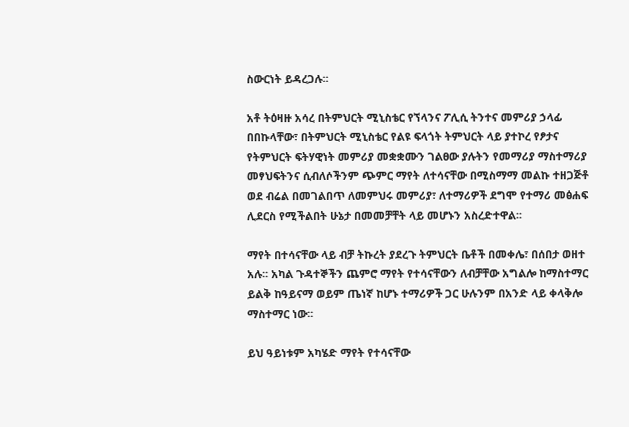ስውርነት ይዳረጋሉ፡፡

አቶ ትዕዛዙ አሳረ በትምህርት ሚኒስቴር የኘላንና ፖሊሲ ትንተና መምሪያ ኃላፊ በበኩላቸው፣ በትምህርት ሚኒስቴር የልዩ ፍላጎት ትምህርት ላይ ያተኮረ የፆታና የትምህርት ፍትሃዊነት መምሪያ መቋቋሙን ገልፀው ያሉትን የመማሪያ ማስተማሪያ መፃህፍትንና ሲብለሶችንም ጭምር ማየት ለተሳናቸው በሚስማማ መልኩ ተዘጋጅቶ ወደ ብሬል በመገልበጥ ለመምህሩ መምሪያ፣ ለተማሪዎች ደግሞ የተማሪ መፅሐፍ ሊደርስ የሚችልበት ሁኔታ በመመቻቸት ላይ መሆኑን አስረድተዋል፡፡

ማየት በተሳናቸው ላይ ብቻ ትኩረት ያደረጉ ትምህርት ቤቶች በመቀሌ፣ በሰበታ ወዘተ አሉ፡፡ አካል ጉዳተኞችን ጨምሮ ማየት የተሳናቸውን ለብቻቸው አግልሎ ከማስተማር ይልቅ ከዓይናማ ወይም ጤነኛ ከሆኑ ተማሪዎች ጋር ሁሉንም በአንድ ላይ ቀላቅሎ ማስተማር ነው፡፡

ይህ ዓይነቱም አካሄድ ማየት የተሳናቸው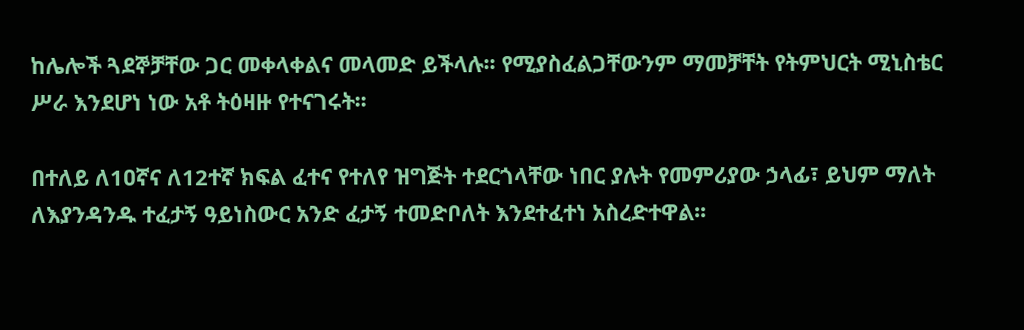ከሌሎች ጓደኞቻቸው ጋር መቀላቀልና መላመድ ይችላሉ፡፡ የሚያስፈልጋቸውንም ማመቻቸት የትምህርት ሚኒስቴር ሥራ እንደሆነ ነው አቶ ትዕዛዙ የተናገሩት፡፡

በተለይ ለ1ዐኛና ለ12ተኛ ክፍል ፈተና የተለየ ዝግጅት ተደርጎላቸው ነበር ያሉት የመምሪያው ኃላፊ፣ ይህም ማለት ለእያንዳንዱ ተፈታኝ ዓይነስውር አንድ ፈታኝ ተመድቦለት እንደተፈተነ አስረድተዋል፡፡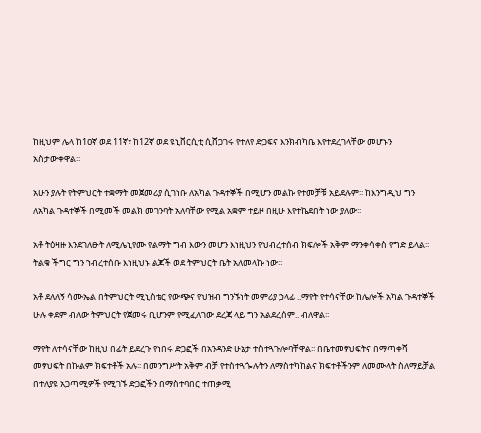ከዚህም ሌላ ከ1ዐኛ ወደ 11ኛ፣ ከ12ኛ ወደ ዩኒቨርሲቲ ሲሸጋገሩ የተለየ ድጋፍና እንክብካቤ እየተደረገላቸው መሆኑን አስታውቀዋል፡፡

አሁን ያሉት የትምህርት ተቋማት መጀመሪያ ሲገነቡ ለአካል ጉዳተኞች በሚሆን መልኩ የተመቻቹ አይደሉም፡፡ ከእንግዲህ ግን ለአካል ጉዳተኞች በሚመች መልክ መገንባት አለባቸው የሚል አቋም ተይዞ በዚሁ እየተኬደበት ነው ያለው፡፡

አቶ ትዕዛዙ እንደገለፁት ለሚሌኒየሙ የልማት ግብ እውን መሆን እነዚህን የህብረተሰብ ክፍሎች አቅም ማንቀሳቀስ የግድ ይላል፡፡ ትልቁ ችግር ግን ኀብረተሰቡ እነዚህኑ ልጆች ወደ ትምህርት ቤት አለመላኩ ነው፡፡

አቶ ደለለኝ ሳሙኤል በትምህርት ሚኒስቴር የውጭና የህዝብ ግንኙነት መምሪያ ኃላፊ ..ማየት የተሳናቸው ከሌሎች አካል ጉዳተኞች ሁሉ ቀደም ብለው ትምህርት የጀመሩ ቢሆንም የሚፈለገው ደረጃ ላይ ግን አልደረሰም.. ብለዋል፡፡

ማየት ለተሳናቸው ከዚህ በፊት ይደረጉ የነበሩ ድጋፎች በአንዳንድ ሁኔታ ተስተጓጉሎባቸዋል፡፡ በቤተመፃህፍትና በማጣቀሻ መፃህፍት በኩልም ክፍተቶች አሉ፡፡ በመንግሥት አቅም ብቻ የተስተጓጐሉትን ለማስተካከልና ክፍተቶችንም ለመሙላት ስለማይቻል በተለያዩ አጋጣሚዎች የሚገኙ ድጋፎችን በማስተባበር ተጠቃሚ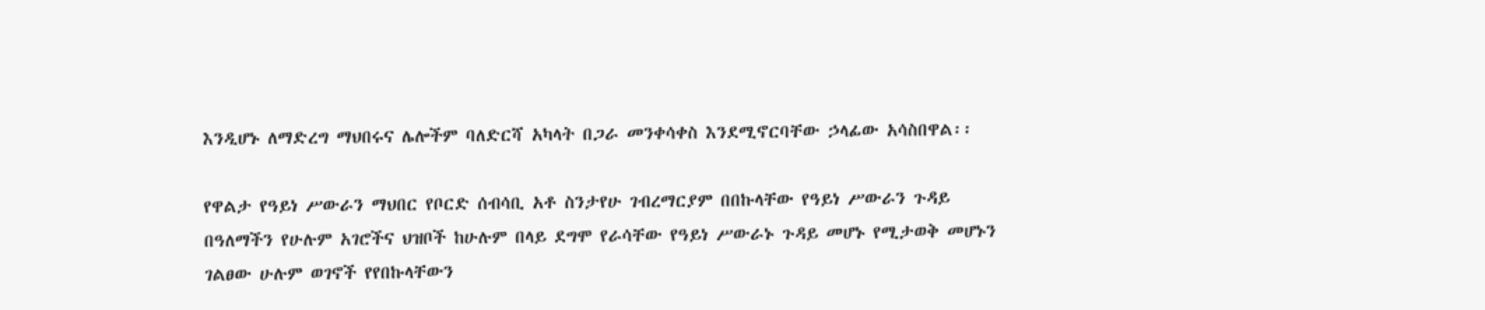እንዲሆኑ ለማድረግ ማህበሩና ሌሎችም ባለድርሻ አካላት በጋራ መንቀሳቀስ እንደሚኖርባቸው ኃላፊው አሳስበዋል፡፡

የዋልታ የዓይነ ሥውራን ማህበር የቦርድ ሰብሳቢ አቶ ስንታየሁ ገብረማርያም በበኩላቸው የዓይነ ሥውራን ጉዳይ በዓለማችን የሁሉም አገሮችና ህዝቦች ከሁሉም በላይ ደግሞ የራሳቸው የዓይነ ሥውራኑ ጉዳይ መሆኑ የሚታወቅ መሆኑን ገልፀው ሁሉም ወገኖች የየበኩላቸውን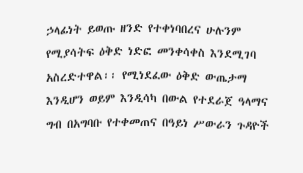ኃላፊነት ይወጡ ዘንድ የተቀነባበረና ሁሉንም የሚያሳትፍ ዕቅድ ነድፎ መንቀሳቀስ እንደሚገባ አስረድተዋል፡፡ የሚነደፈው ዕቅድ ውጤታማ እንዲሆን ወይም እንዲሳካ በውል የተደራጀ ዓላማና ግብ በአግባቡ የተቀመጠና በዓይነ ሥውራን ጉዳዮች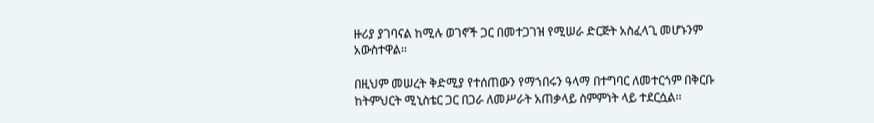ዙሪያ ያገባናል ከሚሉ ወገኖች ጋር በመተጋገዝ የሚሠራ ድርጅት አስፈላጊ መሆኑንም አውስተዋል፡፡

በዚህም መሠረት ቅድሚያ የተሰጠውን የማኀበሩን ዓላማ በተግባር ለመተርጎም በቅርቡ ከትምህርት ሚኒስቴር ጋር በጋራ ለመሥራት አጠቃላይ ስምምነት ላይ ተደርሷል፡፡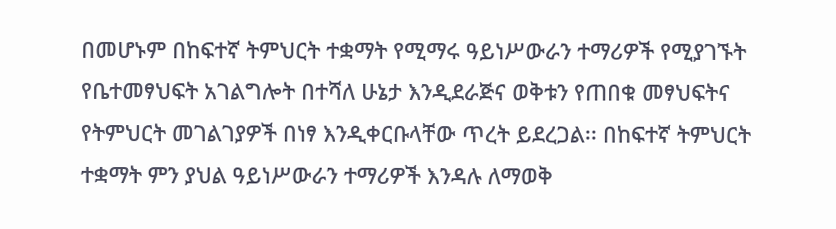በመሆኑም በከፍተኛ ትምህርት ተቋማት የሚማሩ ዓይነሥውራን ተማሪዎች የሚያገኙት የቤተመፃህፍት አገልግሎት በተሻለ ሁኔታ እንዲደራጅና ወቅቱን የጠበቁ መፃህፍትና የትምህርት መገልገያዎች በነፃ እንዲቀርቡላቸው ጥረት ይደረጋል፡፡ በከፍተኛ ትምህርት ተቋማት ምን ያህል ዓይነሥውራን ተማሪዎች እንዳሉ ለማወቅ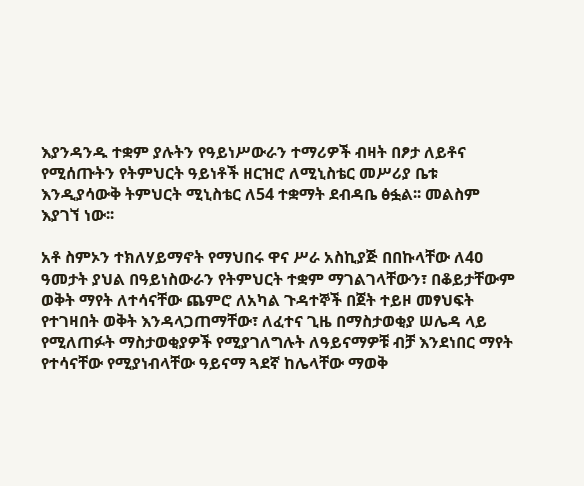እያንዳንዱ ተቋም ያሉትን የዓይነሥውራን ተማሪዎች ብዛት በፆታ ለይቶና የሚሰጡትን የትምህርት ዓይነቶች ዘርዝሮ ለሚኒስቴር መሥሪያ ቤቱ እንዲያሳውቅ ትምህርት ሚኒስቴር ለ54 ተቋማት ደብዳቤ ፅፏል፡፡ መልስም እያገኘ ነው፡፡

አቶ ስምኦን ተክለሃይማኖት የማህበሩ ዋና ሥራ አስኪያጅ በበኩላቸው ለ4ዐ ዓመታት ያህል በዓይነስውራን የትምህርት ተቋም ማገልገላቸውን፣ በቆይታቸውም ወቅት ማየት ለተሳናቸው ጨምሮ ለአካል ጉዳተኞች በጀት ተይዞ መፃህፍት የተገዛበት ወቅት እንዳላጋጠማቸው፣ ለፈተና ጊዜ በማስታወቂያ ሠሌዳ ላይ የሚለጠፉት ማስታወቂያዎች የሚያገለግሉት ለዓይናማዎቹ ብቻ እንደነበር ማየት የተሳናቸው የሚያነብላቸው ዓይናማ ጓደኛ ከሌላቸው ማወቅ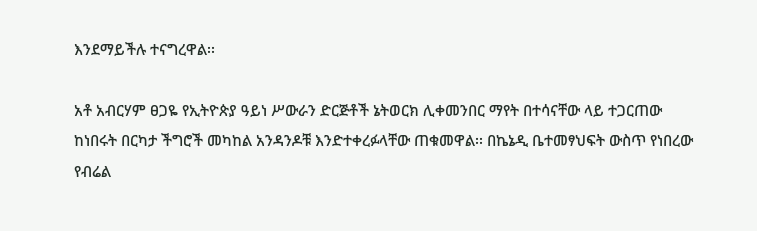እንደማይችሉ ተናግረዋል፡፡

አቶ አብርሃም ፀጋዬ የኢትዮጵያ ዓይነ ሥውራን ድርጅቶች ኔትወርክ ሊቀመንበር ማየት በተሳናቸው ላይ ተጋርጠው ከነበሩት በርካታ ችግሮች መካከል አንዳንዶቹ እንድተቀረፉላቸው ጠቁመዋል፡፡ በኬኔዲ ቤተመፃህፍት ውስጥ የነበረው የብሬል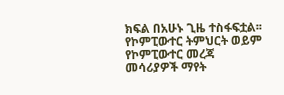ክፍል በአሁኑ ጊዜ ተስፋፍቷል፡፡ የኮምፒውተር ትምህርት ወይም የኮምፒውተር መረጃ መሳሪያዎች ማየት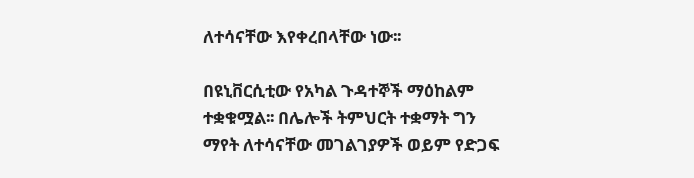ለተሳናቸው እየቀረበላቸው ነው፡፡

በዩኒቨርሲቲው የአካል ጉዳተኞች ማዕከልም ተቋቁሟል፡፡ በሌሎች ትምህርት ተቋማት ግን ማየት ለተሳናቸው መገልገያዎች ወይም የድጋፍ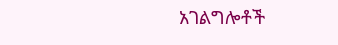አገልግሎቶች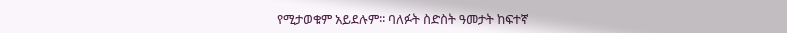የሚታወቁም አይደሉም፡፡ ባለፉት ስድስት ዓመታት ከፍተኛ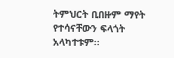ትምህርት ቢበዙም ማየት የተሳናቸውን ፍላጎት አላካተቱም፡፡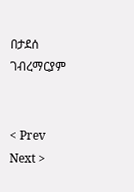በታደሰ ገብረማርያም


< Prev   Next >